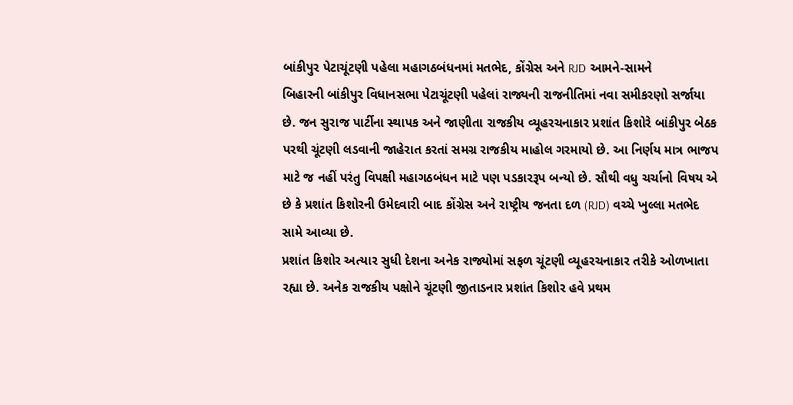બાંકીપુર પેટાચૂંટણી પહેલા મહાગઠબંધનમાં મતભેદ, કોંગ્રેસ અને RJD આમને-સામને
બિહારની બાંકીપુર વિધાનસભા પેટાચૂંટણી પહેલાં રાજ્યની રાજનીતિમાં નવા સમીકરણો સર્જાયા છે. જન સુરાજ પાર્ટીના સ્થાપક અને જાણીતા રાજકીય વ્યૂહરચનાકાર પ્રશાંત કિશોરે બાંકીપુર બેઠક પરથી ચૂંટણી લડવાની જાહેરાત કરતાં સમગ્ર રાજકીય માહોલ ગરમાયો છે. આ નિર્ણય માત્ર ભાજપ માટે જ નહીં પરંતુ વિપક્ષી મહાગઠબંધન માટે પણ પડકારરૂપ બન્યો છે. સૌથી વધુ ચર્ચાનો વિષય એ છે કે પ્રશાંત કિશોરની ઉમેદવારી બાદ કોંગ્રેસ અને રાષ્ટ્રીય જનતા દળ (RJD) વચ્ચે ખુલ્લા મતભેદ સામે આવ્યા છે.
પ્રશાંત કિશોર અત્યાર સુધી દેશના અનેક રાજ્યોમાં સફળ ચૂંટણી વ્યૂહરચનાકાર તરીકે ઓળખાતા રહ્યા છે. અનેક રાજકીય પક્ષોને ચૂંટણી જીતાડનાર પ્રશાંત કિશોર હવે પ્રથમ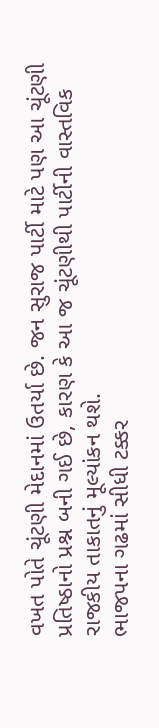વખત પોતે ચૂંટણી મેદાનમાં ઉતર્યા છે. જન સુરાજ પાર્ટી માટે પણ આ ચૂંટણી પ્રતિષ્ઠાનો પ્રશ્ન બની ગઈ છે, કારણ કે આ જ ચૂંટણીથી પાર્ટીની વાસ્તવિક રાજકીય તાકાતનું મૂલ્યાંકન થશે.
ભાજપના ગઢમાં સીધી ટક્કર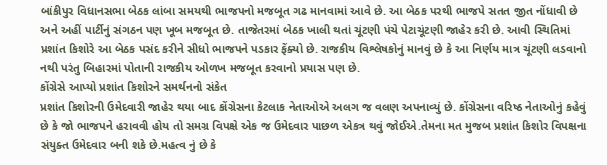બાંકીપુર વિધાનસભા બેઠક લાંબા સમયથી ભાજપનો મજબૂત ગઢ માનવામાં આવે છે. આ બેઠક પરથી ભાજપે સતત જીત નોંધાવી છે અને અહીં પાર્ટીનું સંગઠન પણ ખૂબ મજબૂત છે. તાજેતરમાં બેઠક ખાલી થતાં ચૂંટણી પંચે પેટાચૂંટણી જાહેર કરી છે. આવી સ્થિતિમાં પ્રશાંત કિશોરે આ બેઠક પસંદ કરીને સીધો ભાજપને પડકાર ફેંક્યો છે. રાજકીય વિશ્લેષકોનું માનવું છે કે આ નિર્ણય માત્ર ચૂંટણી લડવાનો નથી પરંતુ બિહારમાં પોતાની રાજકીય ઓળખ મજબૂત કરવાનો પ્રયાસ પણ છે.
કોંગ્રેસે આપ્યો પ્રશાંત કિશોરને સમર્થનનો સંકેત
પ્રશાંત કિશોરની ઉમેદવારી જાહેર થયા બાદ કોંગ્રેસના કેટલાક નેતાઓએ અલગ જ વલણ અપનાવ્યું છે. કોંગ્રેસના વરિષ્ઠ નેતાઓનું કહેવું છે કે જો ભાજપને હરાવવી હોય તો સમગ્ર વિપક્ષે એક જ ઉમેદવાર પાછળ એકત્ર થવું જોઈએ.તેમના મત મુજબ પ્રશાંત કિશોર વિપક્ષના સંયુક્ત ઉમેદવાર બની શકે છે.મહત્વ નું છે કે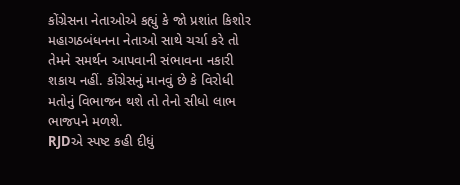કોંગ્રેસના નેતાઓએ કહ્યું કે જો પ્રશાંત કિશોર મહાગઠબંધનના નેતાઓ સાથે ચર્ચા કરે તો તેમને સમર્થન આપવાની સંભાવના નકારી શકાય નહીં. કોંગ્રેસનું માનવું છે કે વિરોધી મતોનું વિભાજન થશે તો તેનો સીધો લાભ ભાજપને મળશે.
RJDએ સ્પષ્ટ કહી દીધું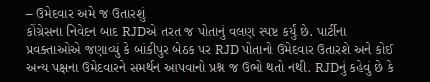– ઉમેદવાર અમે જ ઉતારશું
કોંગ્રેસના નિવેદન બાદ RJDએ તરત જ પોતાનું વલણ સ્પષ્ટ કર્યું છે. પાર્ટીના પ્રવક્તાઓએ જણાવ્યું કે બાંકીપુર બેઠક પર RJD પોતાનો ઉમેદવાર ઉતારશે અને કોઈ અન્ય પક્ષના ઉમેદવારને સમર્થન આપવાનો પ્રશ્ન જ ઉભો થતો નથી. RJDનું કહેવું છે કે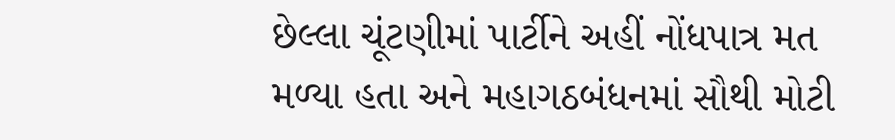છેલ્લા ચૂંટણીમાં પાર્ટીને અહીં નોંધપાત્ર મત મળ્યા હતા અને મહાગઠબંધનમાં સૌથી મોટી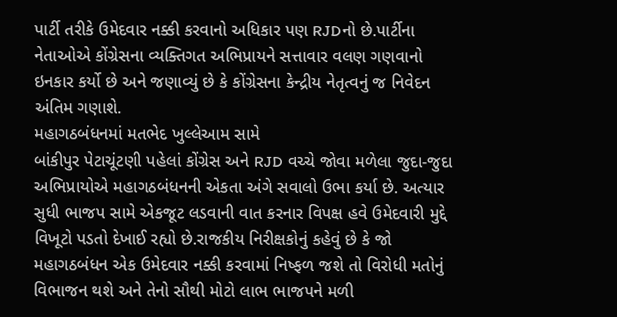પાર્ટી તરીકે ઉમેદવાર નક્કી કરવાનો અધિકાર પણ RJDનો છે.પાર્ટીના નેતાઓએ કોંગ્રેસના વ્યક્તિગત અભિપ્રાયને સત્તાવાર વલણ ગણવાનો ઇનકાર કર્યો છે અને જણાવ્યું છે કે કોંગ્રેસના કેન્દ્રીય નેતૃત્વનું જ નિવેદન અંતિમ ગણાશે.
મહાગઠબંધનમાં મતભેદ ખુલ્લેઆમ સામે
બાંકીપુર પેટાચૂંટણી પહેલાં કોંગ્રેસ અને RJD વચ્ચે જોવા મળેલા જુદા-જુદા અભિપ્રાયોએ મહાગઠબંધનની એકતા અંગે સવાલો ઉભા કર્યા છે. અત્યાર સુધી ભાજપ સામે એકજૂટ લડવાની વાત કરનાર વિપક્ષ હવે ઉમેદવારી મુદ્દે વિખૂટો પડતો દેખાઈ રહ્યો છે.રાજકીય નિરીક્ષકોનું કહેવું છે કે જો મહાગઠબંધન એક ઉમેદવાર નક્કી કરવામાં નિષ્ફળ જશે તો વિરોધી મતોનું વિભાજન થશે અને તેનો સૌથી મોટો લાભ ભાજપને મળી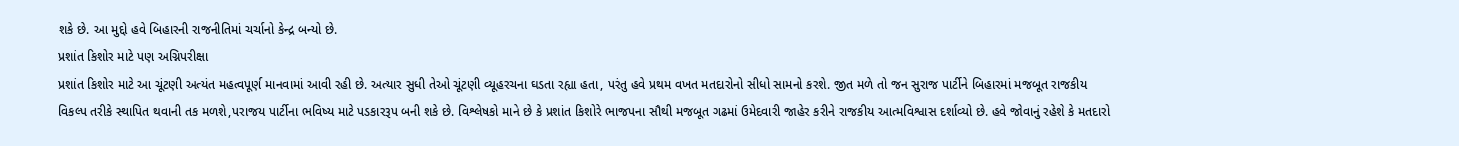શકે છે. આ મુદ્દો હવે બિહારની રાજનીતિમાં ચર્ચાનો કેન્દ્ર બન્યો છે.
પ્રશાંત કિશોર માટે પણ અગ્નિપરીક્ષા
પ્રશાંત કિશોર માટે આ ચૂંટણી અત્યંત મહત્વપૂર્ણ માનવામાં આવી રહી છે. અત્યાર સુધી તેઓ ચૂંટણી વ્યૂહરચના ઘડતા રહ્યા હતા, પરંતુ હવે પ્રથમ વખત મતદારોનો સીધો સામનો કરશે. જીત મળે તો જન સુરાજ પાર્ટીને બિહારમાં મજબૂત રાજકીય વિકલ્પ તરીકે સ્થાપિત થવાની તક મળશે,પરાજય પાર્ટીના ભવિષ્ય માટે પડકારરૂપ બની શકે છે. વિશ્લેષકો માને છે કે પ્રશાંત કિશોરે ભાજપના સૌથી મજબૂત ગઢમાં ઉમેદવારી જાહેર કરીને રાજકીય આત્મવિશ્વાસ દર્શાવ્યો છે. હવે જોવાનું રહેશે કે મતદારો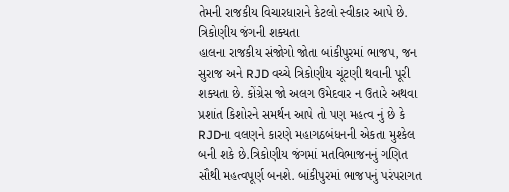તેમની રાજકીય વિચારધારાને કેટલો સ્વીકાર આપે છે.
ત્રિકોણીય જંગની શક્યતા
હાલના રાજકીય સંજોગો જોતા બાંકીપુરમાં ભાજપ, જન સુરાજ અને RJD વચ્ચે ત્રિકોણીય ચૂંટણી થવાની પૂરી શક્યતા છે. કોંગ્રેસ જો અલગ ઉમેદવાર ન ઉતારે અથવા પ્રશાંત કિશોરને સમર્થન આપે તો પણ મહત્વ નું છે કે RJDના વલણને કારણે મહાગઠબંધનની એકતા મુશ્કેલ બની શકે છે.ત્રિકોણીય જંગમાં મતવિભાજનનું ગણિત સૌથી મહત્વપૂર્ણ બનશે. બાંકીપુરમાં ભાજપનું પરંપરાગત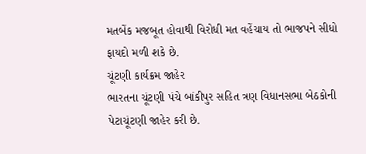મતબેંક મજબૂત હોવાથી વિરોધી મત વહેંચાય તો ભાજપને સીધો ફાયદો મળી શકે છે.
ચૂંટણી કાર્યક્રમ જાહેર
ભારતના ચૂંટણી પંચે બાંકીપુર સહિત ત્રણ વિધાનસભા બેઠકોની પેટાચૂંટણી જાહેર કરી છે.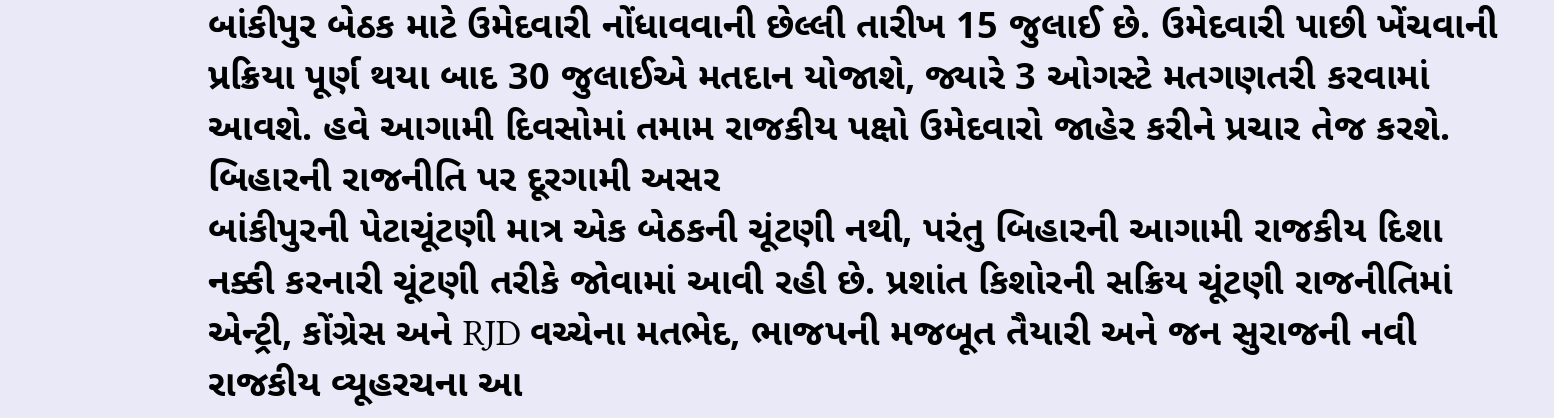બાંકીપુર બેઠક માટે ઉમેદવારી નોંધાવવાની છેલ્લી તારીખ 15 જુલાઈ છે. ઉમેદવારી પાછી ખેંચવાની પ્રક્રિયા પૂર્ણ થયા બાદ 30 જુલાઈએ મતદાન યોજાશે, જ્યારે 3 ઓગસ્ટે મતગણતરી કરવામાં આવશે. હવે આગામી દિવસોમાં તમામ રાજકીય પક્ષો ઉમેદવારો જાહેર કરીને પ્રચાર તેજ કરશે.
બિહારની રાજનીતિ પર દૂરગામી અસર
બાંકીપુરની પેટાચૂંટણી માત્ર એક બેઠકની ચૂંટણી નથી, પરંતુ બિહારની આગામી રાજકીય દિશા નક્કી કરનારી ચૂંટણી તરીકે જોવામાં આવી રહી છે. પ્રશાંત કિશોરની સક્રિય ચૂંટણી રાજનીતિમાં એન્ટ્રી, કોંગ્રેસ અને RJD વચ્ચેના મતભેદ, ભાજપની મજબૂત તૈયારી અને જન સુરાજની નવી રાજકીય વ્યૂહરચના આ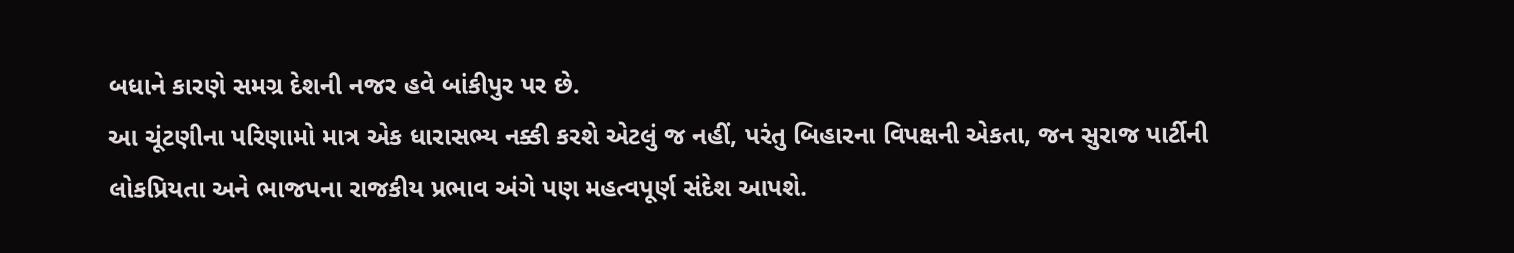બધાને કારણે સમગ્ર દેશની નજર હવે બાંકીપુર પર છે.
આ ચૂંટણીના પરિણામો માત્ર એક ધારાસભ્ય નક્કી કરશે એટલું જ નહીં, પરંતુ બિહારના વિપક્ષની એકતા, જન સુરાજ પાર્ટીની લોકપ્રિયતા અને ભાજપના રાજકીય પ્રભાવ અંગે પણ મહત્વપૂર્ણ સંદેશ આપશે.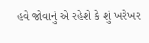હવે જોવાનું એ રહેશે કે શું ખરેખર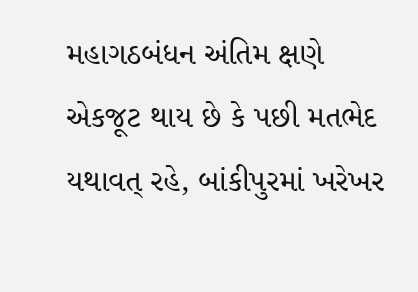મહાગઠબંધન અંતિમ ક્ષણે એકજૂટ થાય છે કે પછી મતભેદ યથાવત્ રહે, બાંકીપુરમાં ખરેખર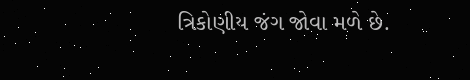ત્રિકોણીય જંગ જોવા મળે છે.